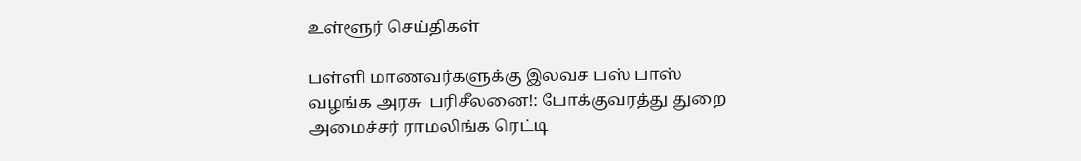உள்ளூர் செய்திகள்

பள்ளி மாணவர்களுக்கு இலவச பஸ் பாஸ் வழங்க அரசு  பரிசீலனை!: போக்குவரத்து துறை அமைச்சர் ராமலிங்க ரெட்டி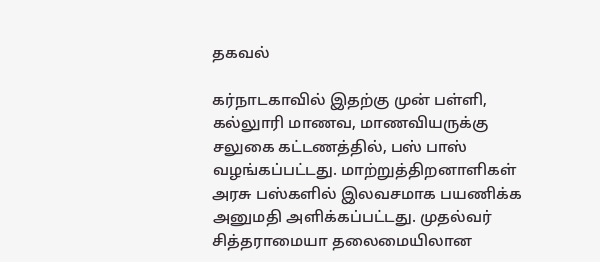தகவல்

கர்நாடகாவில் இதற்கு முன் பள்ளி, கல்லுாரி மாணவ, மாணவியருக்கு சலுகை கட்டணத்தில், பஸ் பாஸ் வழங்கப்பட்டது. மாற்றுத்திறனாளிகள் அரசு பஸ்களில் இலவசமாக பயணிக்க அனுமதி அளிக்கப்பட்டது. முதல்வர் சித்தராமையா தலைமையிலான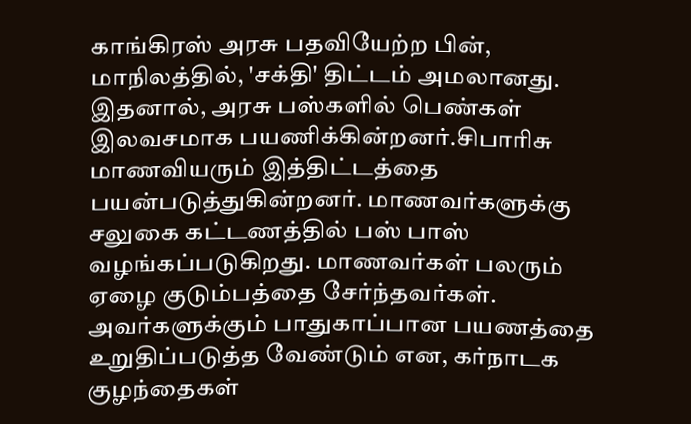காங்கிரஸ் அரசு பதவியேற்ற பின், மாநிலத்தில், 'சக்தி' திட்டம் அமலானது. இதனால், அரசு பஸ்களில் பெண்கள் இலவசமாக பயணிக்கின்றனர்.சிபாரிசு மாணவியரும் இத்திட்டத்தை பயன்படுத்துகின்றனர். மாணவர்களுக்கு சலுகை கட்டணத்தில் பஸ் பாஸ் வழங்கப்படுகிறது. மாணவர்கள் பலரும் ஏழை குடும்பத்தை சேர்ந்தவர்கள். அவர்களுக்கும் பாதுகாப்பான பயணத்தை உறுதிப்படுத்த வேண்டும் என, கர்நாடக குழந்தைகள்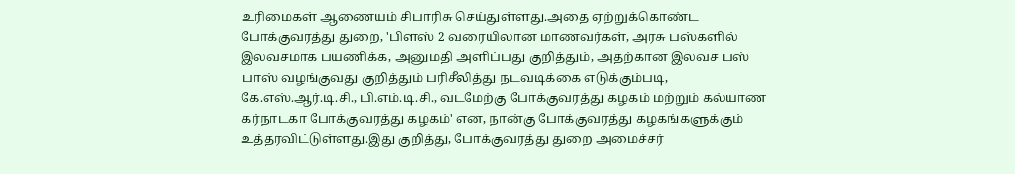உரிமைகள் ஆணையம் சிபாரிசு செய்துள்ளது.அதை ஏற்றுக்கொண்ட போக்குவரத்து துறை, 'பிளஸ் 2 வரையிலான மாணவர்கள், அரசு பஸ்களில் இலவசமாக பயணிக்க, அனுமதி அளிப்பது குறித்தும், அதற்கான இலவச பஸ் பாஸ் வழங்குவது குறித்தும் பரிசீலித்து நடவடிக்கை எடுக்கும்படி, கே.எஸ்.ஆர்.டி.சி., பி.எம்.டி.சி., வடமேற்கு போக்குவரத்து கழகம் மற்றும் கல்யாண கர்நாடகா போக்குவரத்து கழகம்' என, நான்கு போக்குவரத்து கழகங்களுக்கும் உத்தரவிட்டுள்ளது.இது குறித்து, போக்குவரத்து துறை அமைச்சர்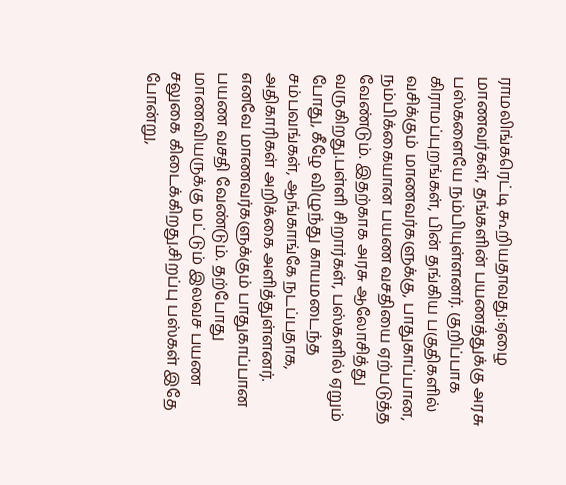ராமலிங்கரெட்டி கூறியதாவது:ஏழை மாணவர்கள், தங்களின் பயணத்துக்கு அரசு பஸ்களையே நம்பியுள்ளனர். குறிப்பாக கிராமப்புறங்கள், பின் தங்கிய பகுதிகளில் வசிக்கும் மாணவர்களுக்கு, பாதுகாப்பான, நம்பிக்கையான பயண வசதியை ஏற்படுத்த வேண்டும். இதற்காக அரசு ஆலோசித்து வருகிறது.பள்ளி சிறார்கள், பஸ்களில் ஏறும் போது, கீழே விழுந்து காயமடைந்த சம்பவங்கள், ஆங்காங்கே நடப்பதாக, அதிகாரிகள் அறிக்கை அளித்துள்ளனர். எனவே மாணவர்களுக்கும் பாதுகாப்பான பயண வசதி வேண்டும். தற்போது மாணவியருக்கு மட்டும் இலவச பயண சலுகை கிடைக்கிறது.சிறப்பு பஸ்கள் இதே போன்று,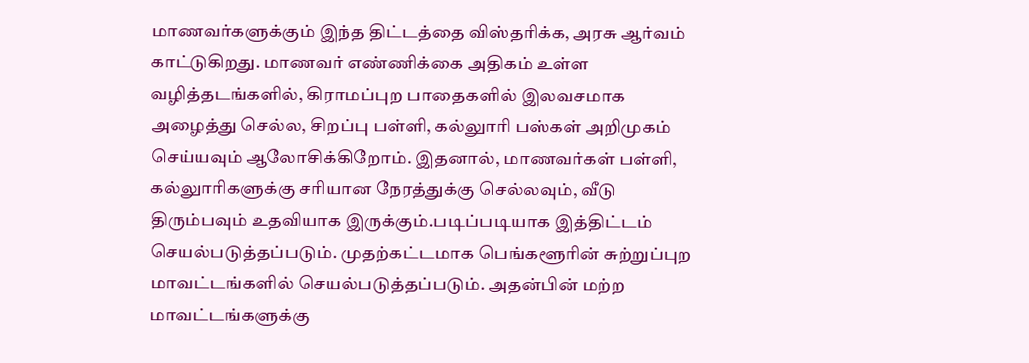மாணவர்களுக்கும் இந்த திட்டத்தை விஸ்தரிக்க, அரசு ஆர்வம் காட்டுகிறது. மாணவர் எண்ணிக்கை அதிகம் உள்ள வழித்தடங்களில், கிராமப்புற பாதைகளில் இலவசமாக அழைத்து செல்ல, சிறப்பு பள்ளி, கல்லுாரி பஸ்கள் அறிமுகம் செய்யவும் ஆலோசிக்கிறோம். இதனால், மாணவர்கள் பள்ளி, கல்லுாரிகளுக்கு சரியான நேரத்துக்கு செல்லவும், வீடு திரும்பவும் உதவியாக இருக்கும்.படிப்படியாக இத்திட்டம் செயல்படுத்தப்படும். முதற்கட்டமாக பெங்களூரின் சுற்றுப்புற மாவட்டங்களில் செயல்படுத்தப்படும். அதன்பின் மற்ற மாவட்டங்களுக்கு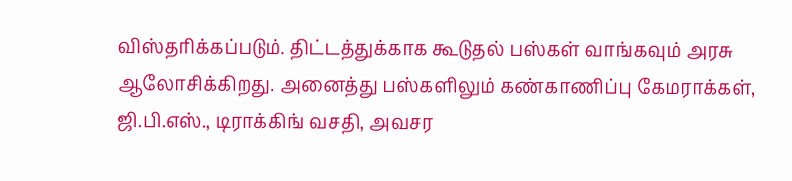விஸ்தரிக்கப்படும். திட்டத்துக்காக கூடுதல் பஸ்கள் வாங்கவும் அரசு ஆலோசிக்கிறது. அனைத்து பஸ்களிலும் கண்காணிப்பு கேமராக்கள், ஜி.பி.எஸ்., டிராக்கிங் வசதி, அவசர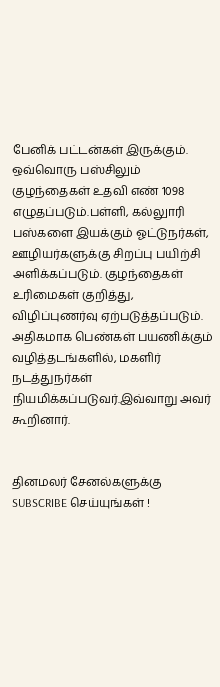பேனிக் பட்டன்கள் இருக்கும். ஒவ்வொரு பஸ்சிலும் குழந்தைகள் உதவி எண் 1098 எழுதப்படும்.பள்ளி, கல்லுாரி பஸ்களை இயக்கும் ஓட்டுநர்கள், ஊழியர்களுக்கு சிறப்பு பயிற்சி அளிக்கப்படும். குழந்தைகள் உரிமைகள் குறித்து, விழிப்புணர்வு ஏற்படுத்தப்படும். அதிகமாக பெண்கள் பயணிக்கும் வழித்தடங்களில், மகளிர் நடத்துநர்கள் நியமிக்கப்படுவர்.இவ்வாறு அவர் கூறினார்.


தினமலர் சேனல்களுக்கு SUBSCRIBE செய்யுங்கள் !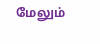மேலும்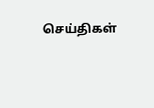செய்திகள்